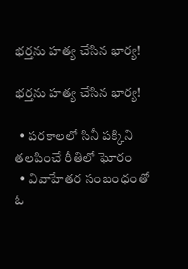భర్తను హత్య చేసిన భార్య!

భర్తను హత్య చేసిన భార్య!

  • పరకాలలో సినీ పక్కిని తలపించే రీతిలో ఘోరం
  • వివాహేతర సంబంధంతో ఓ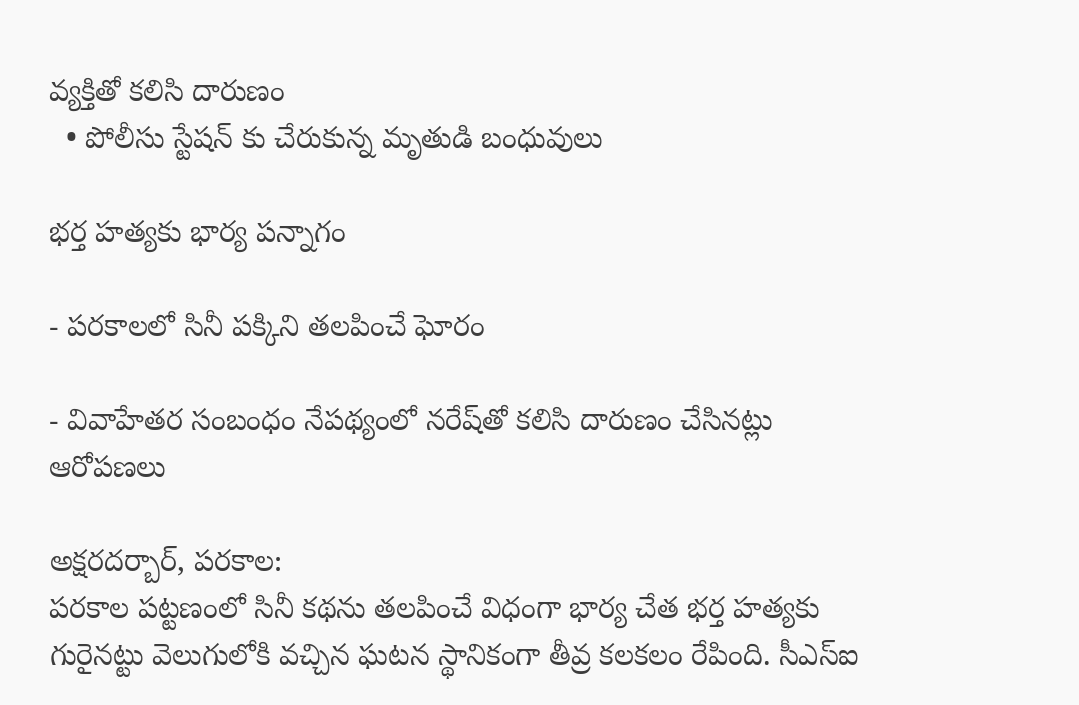వ్యక్తితో కలిసి దారుణం
  • పోలీసు స్టేషన్ కు చేరుకున్న మృతుడి బంధువులు

భర్త హత్యకు భార్య పన్నాగం

- పరకాలలో సినీ పక్కిని తలపించే ఘోరం

- వివాహేతర సంబంధం నేపథ్యంలో నరేష్‌తో కలిసి దారుణం చేసినట్లు ఆరోపణలు

అక్షరదర్బార్, పరకాల:
పరకాల పట్టణంలో సినీ కథను తలపించే విధంగా భార్య చేత భర్త హత్యకు గురైనట్టు వెలుగులోకి వచ్చిన ఘటన స్థానికంగా తీవ్ర కలకలం రేపింది. సీఎస్ఐ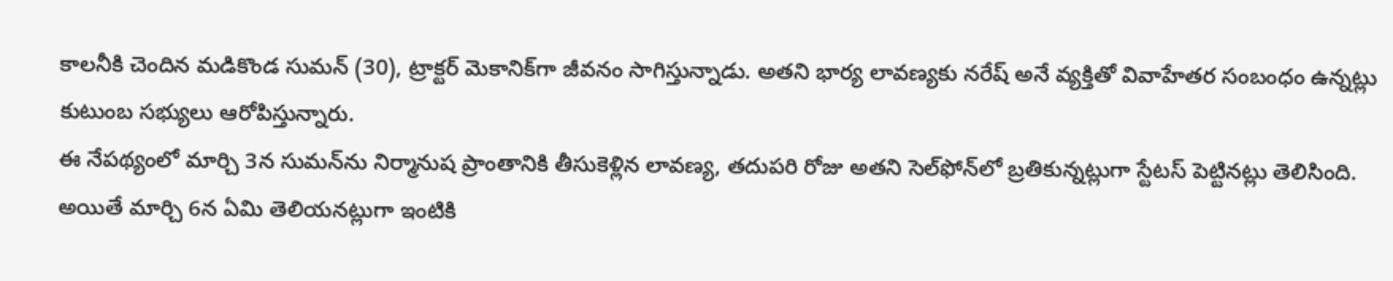కాలనీకి చెందిన మడికొండ సుమన్ (30), ట్రాక్టర్ మెకానిక్‌గా జీవనం సాగిస్తున్నాడు. అతని భార్య లావణ్యకు నరేష్ అనే వ్యక్తితో వివాహేతర సంబంధం ఉన్నట్లు కుటుంబ సభ్యులు ఆరోపిస్తున్నారు.
ఈ నేపథ్యంలో మార్చి 3న సుమన్‌ను నిర్మానుష ప్రాంతానికి తీసుకెళ్లిన లావణ్య, తదుపరి రోజు అతని సెల్‌ఫోన్‌లో బ్రతికున్నట్లుగా స్టేటస్ పెట్టినట్లు తెలిసింది. అయితే మార్చి 6న ఏమి తెలియనట్లుగా ఇంటికి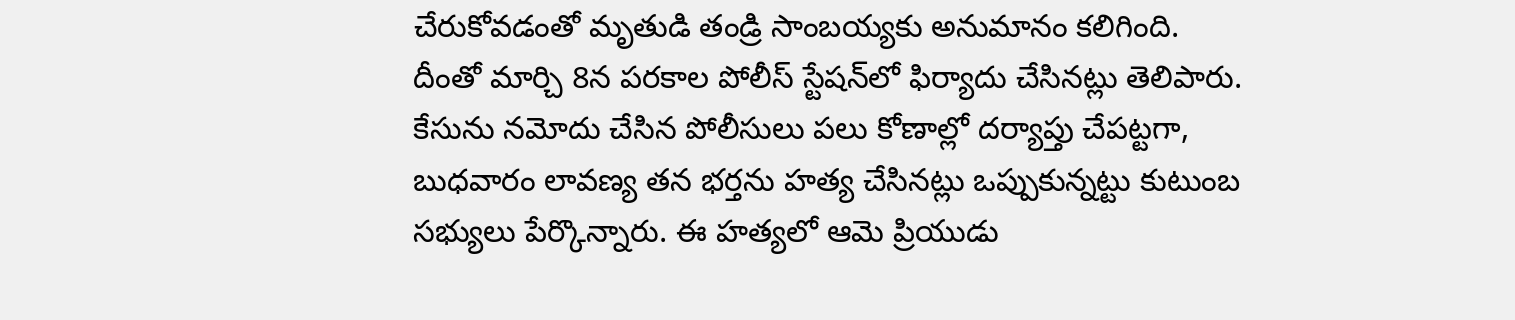చేరుకోవడంతో మృతుడి తండ్రి సాంబయ్యకు అనుమానం కలిగింది. దీంతో మార్చి 8న పరకాల పోలీస్ స్టేషన్‌లో ఫిర్యాదు చేసినట్లు తెలిపారు.
కేసును నమోదు చేసిన పోలీసులు పలు కోణాల్లో దర్యాప్తు చేపట్టగా, బుధవారం లావణ్య తన భర్తను హత్య చేసినట్లు ఒప్పుకున్నట్టు కుటుంబ సభ్యులు పేర్కొన్నారు. ఈ హత్యలో ఆమె ప్రియుడు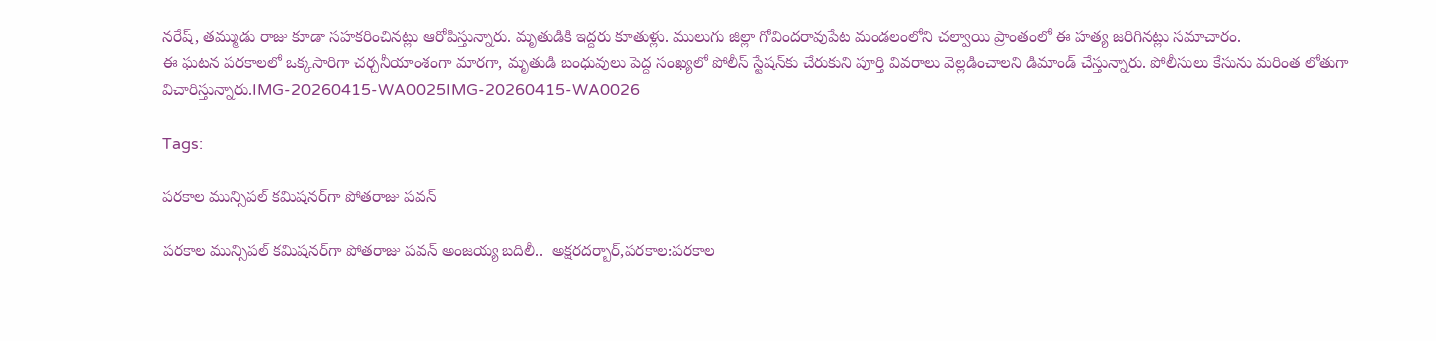నరేష్, తమ్ముడు రాజు కూడా సహకరించినట్లు ఆరోపిస్తున్నారు. మృతుడికి ఇద్దరు కూతుళ్లు. ములుగు జిల్లా గోవిందరావుపేట మండలంలోని చల్వాయి ప్రాంతంలో ఈ హత్య జరిగినట్లు సమాచారం.
ఈ ఘటన పరకాలలో ఒక్కసారిగా చర్చనీయాంశంగా మారగా, మృతుడి బంధువులు పెద్ద సంఖ్యలో పోలీస్ స్టేషన్‌కు చేరుకుని పూర్తి వివరాలు వెల్లడించాలని డిమాండ్ చేస్తున్నారు. పోలీసులు కేసును మరింత లోతుగా విచారిస్తున్నారు.IMG-20260415-WA0025IMG-20260415-WA0026

Tags:

పరకాల మున్సిపల్ కమిషనర్‌గా పోతరాజు పవన్

పరకాల మున్సిపల్ కమిషనర్‌గా పోతరాజు పవన్ అంజయ్య బదిలీ..  అక్షరదర్బార్,పరకాల:పరకాల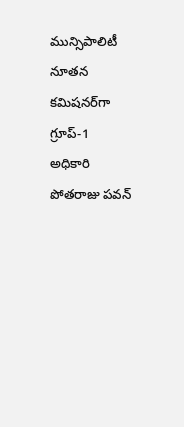మున్సిపాలిటీ నూతన కమిషనర్‌గా గ్రూప్-1 అధికారి పోతరాజు పవన్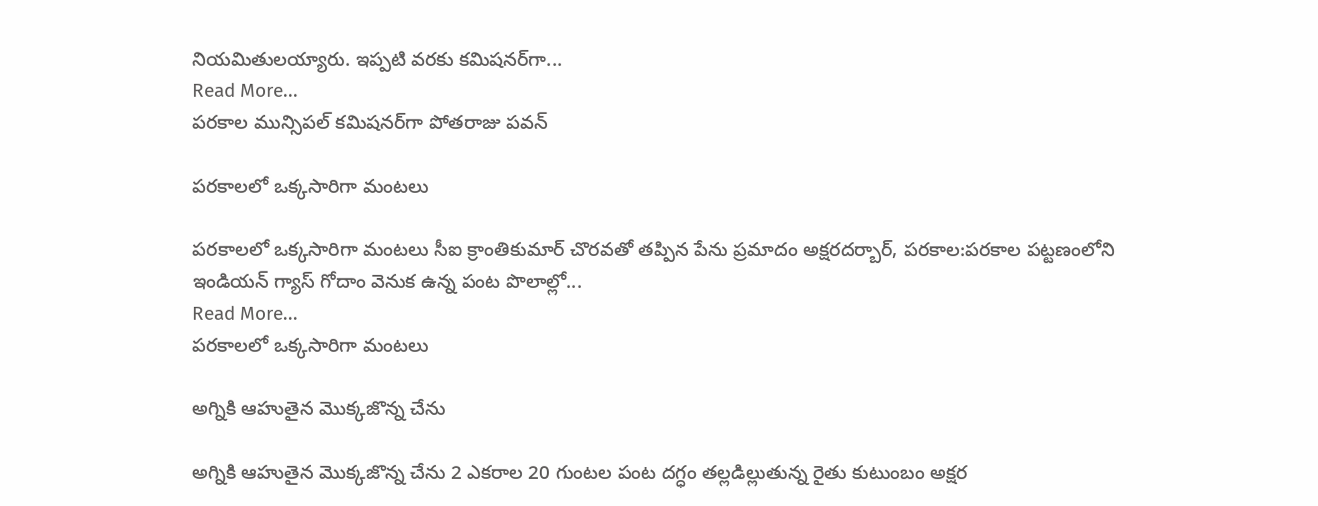నియమితులయ్యారు. ఇప్పటి వరకు కమిషనర్‌గా...
Read More...
పరకాల మున్సిపల్ కమిషనర్‌గా పోతరాజు పవన్

పరకాలలో ఒక్కసారిగా మంటలు

పరకాలలో ఒక్కసారిగా మంటలు సీఐ క్రాంతికుమార్ చొరవతో తప్పిన పేను ప్రమాదం అక్షరదర్బార్, పరకాల:పరకాల పట్టణంలోని ఇండియన్ గ్యాస్ గోదాం వెనుక ఉన్న పంట పొలాల్లో...
Read More...
పరకాలలో ఒక్కసారిగా మంటలు

అగ్నికి ఆహుతైన మొక్కజొన్న చేను

అగ్నికి ఆహుతైన మొక్కజొన్న చేను 2 ఎకరాల 20 గుంటల పంట దగ్ధం తల్లడిల్లుతున్న రైతు కుటుంబం అక్షర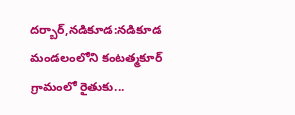దర్బార్,నడికూడ:నడికూడ మండలంలోని కంటత్మకూర్ గ్రామంలో రైతుకు...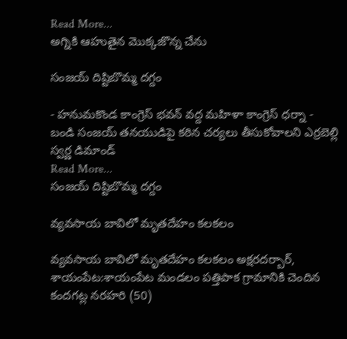Read More...
అగ్నికి ఆహుతైన మొక్కజొన్న చేను

సంజయ్ దిష్టిబొమ్మ దగ్దం

- హనుమకొండ కాంగ్రెస్ భవన్ వద్ద మహిళా కాంగ్రెస్ ధర్నా - బండి సంజయ్ తనయుడిపై కఠిన చర్యలు తీసుకోవాలని ఎర్రబెల్లి స్వర్ణ డిమాండ్
Read More...
సంజయ్ దిష్టిబొమ్మ దగ్దం

వ్యవసాయ బావిలో మృతదేహం కలకలం

వ్యవసాయ బావిలో మృతదేహం కలకలం అక్షరదర్బార్, శాయంపేట:శాయంపేట మండలం పత్తిపాక గ్రామానికి చెందిన కందగట్ల నరహరి (50)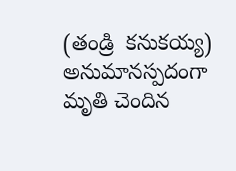(తండ్రి  కనుకయ్య) అనుమానస్పదంగా మృతి చెందిన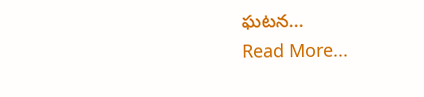ఘటన...
Read More...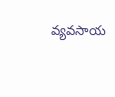వ్యవసాయ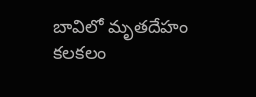బావిలో మృతదేహం కలకలం